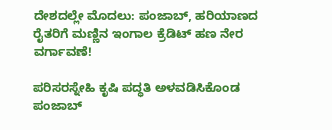ದೇಶದಲ್ಲೇ ಮೊದಲು: ಪಂಜಾಬ್, ಹರಿಯಾಣದ ರೈತರಿಗೆ ಮಣ್ಣಿನ ಇಂಗಾಲ ಕ್ರೆಡಿಟ್ ಹಣ ನೇರ ವರ್ಗಾವಣೆ!

ಪರಿಸರಸ್ನೇಹಿ ಕೃಷಿ ಪದ್ಧತಿ ಅಳವಡಿಸಿಕೊಂಡ ಪಂಜಾಬ್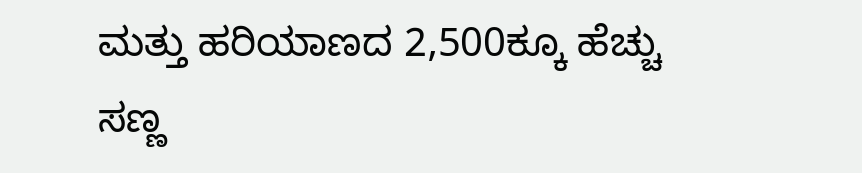ಮತ್ತು ಹರಿಯಾಣದ 2,500ಕ್ಕೂ ಹೆಚ್ಚು ಸಣ್ಣ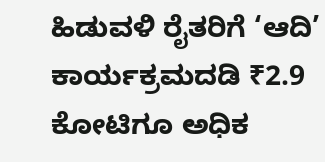ಹಿಡುವಳಿ ರೈತರಿಗೆ ‘ಆದಿ’ ಕಾರ್ಯಕ್ರಮದಡಿ ₹2.9 ಕೋಟಿಗೂ ಅಧಿಕ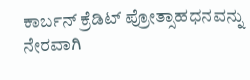ಕಾರ್ಬನ್ ಕ್ರೆಡಿಟ್ ಪ್ರೋತ್ಸಾಹಧನವನ್ನು ನೇರವಾಗಿ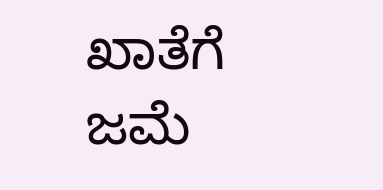ಖಾತೆಗೆ ಜಮೆ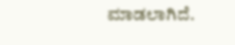ಮಾಡಲಾಗಿದೆ.